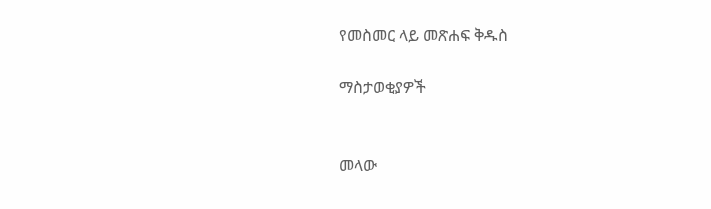የመስመር ላይ መጽሐፍ ቅዱስ

ማስታወቂያዎች


መላው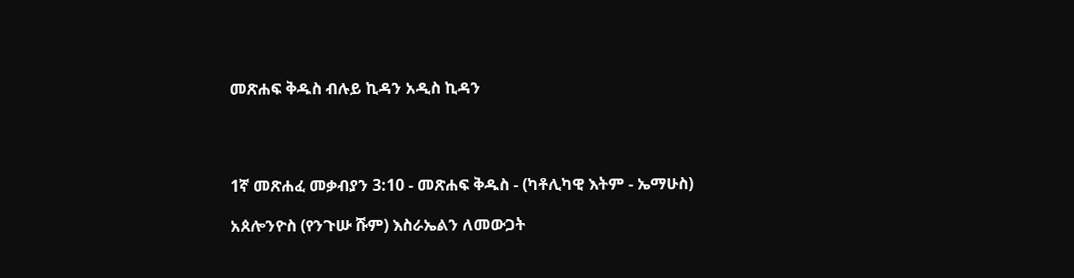መጽሐፍ ቅዱስ ብሉይ ኪዳን አዲስ ኪዳን




1ኛ መጽሐፈ መቃብያን 3:10 - መጽሐፍ ቅዱስ - (ካቶሊካዊ እትም - ኤማሁስ)

አጰሎንዮስ (የንጉሡ ሹም) እስራኤልን ለመውጋት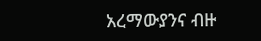አረማውያንና ብዙ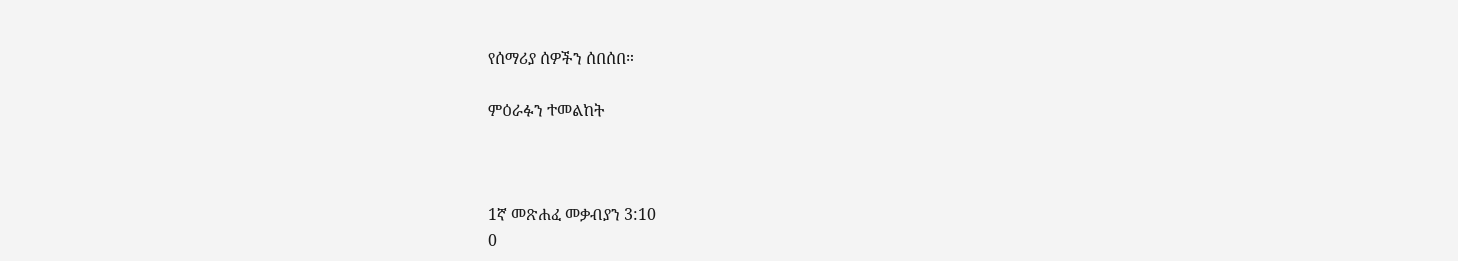የሰማሪያ ሰዎችን ሰበሰበ።

ምዕራፉን ተመልከት



1ኛ መጽሐፈ መቃብያን 3:10
0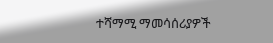ተሻማሚ ማመሳሰሪያዎች